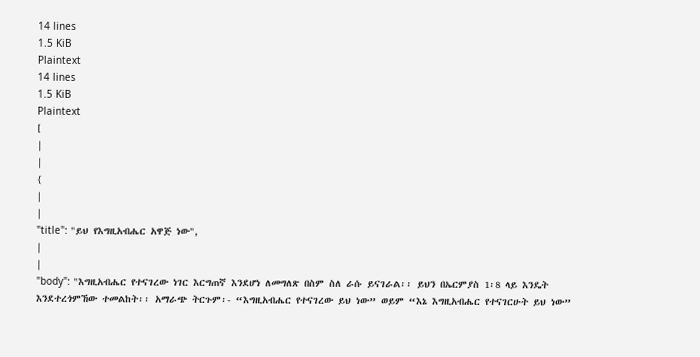14 lines
1.5 KiB
Plaintext
14 lines
1.5 KiB
Plaintext
[
|
|
{
|
|
"title": "ይህ የእግዚአብሔር አዋጅ ነው",
|
|
"body": "እግዚአብሔር የተናገረው ነገር እርግጠኛ እንደሆነ ለመግለጽ በስም ስለ ራሱ ይናገራል፡፡ ይህን በኤርምያስ 1፡8 ላይ እንዴት እንደተረጎምኸው ተመልከት፡፡ አማራጭ ትርጉም፡- “እግዚአብሔር የተናገረው ይህ ነው” ወይም “እኔ እግዚአብሔር የተናገርሁት ይህ ነው”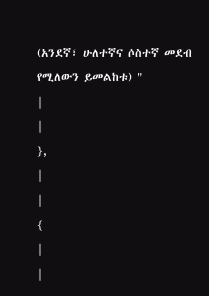(አንደኛ፣ ሁለተኛና ሶስተኛ መደብ የሚለውን ይመልከቱ) "
|
|
},
|
|
{
|
|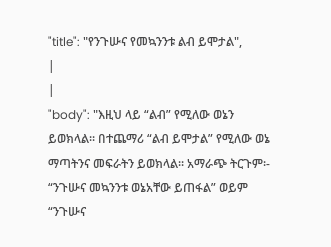"title": "የንጉሡና የመኳንንቱ ልብ ይሞታል",
|
|
"body": "እዚህ ላይ “ልብ” የሚለው ወኔን ይወክላል፡፡ በተጨማሪ “ልብ ይሞታል” የሚለው ወኔ ማጣትንና መፍራትን ይወክላል፡፡ አማራጭ ትርጉም፡- “ንጉሡና መኳንንቱ ወኔአቸው ይጠፋል” ወይም “ንጉሡና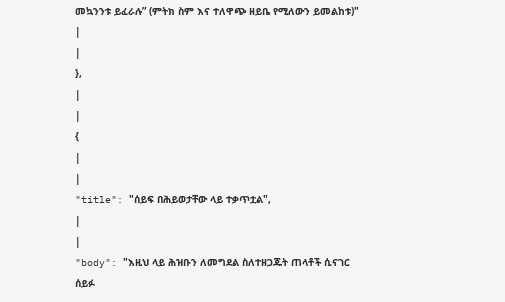መኳንንቱ ይፈራሉ” (ምትክ ስም እና ተለዋጭ ዘይቤ የሚለውን ይመልከቱ)"
|
|
},
|
|
{
|
|
"title": "ሰይፍ በሕይወታቸው ላይ ተቃጥቷል",
|
|
"body": "እዚህ ላይ ሕዝቡን ለመግደል ስለተዘጋጁት ጠላቶች ሲናገር ሰይፉ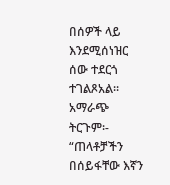በሰዎች ላይ እንደሚሰነዝር ሰው ተደርጎ ተገልጾአል፡፡ አማራጭ ትርጉም፡- “ጠላቶቻችን በሰይፋቸው እኛን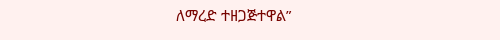ለማረድ ተዘጋጅተዋል”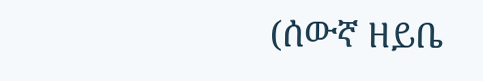(ሰውኛ ዘይቤ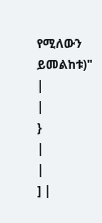የሚለውን ይመልከቱ)"
|
|
}
|
|
] |